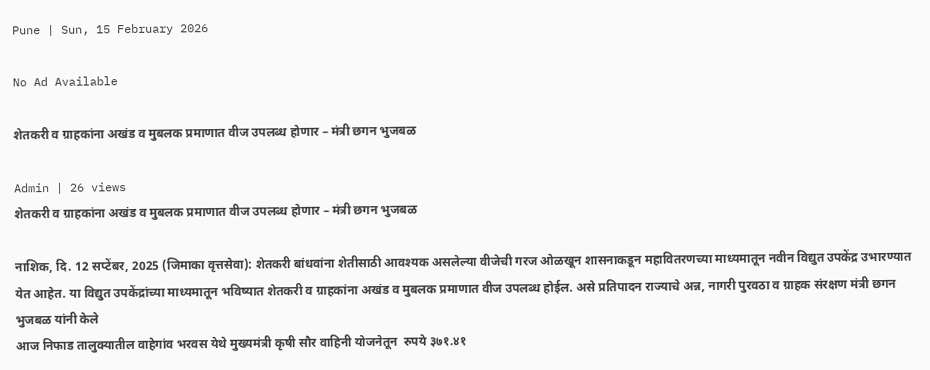Pune | Sun, 15 February 2026

No Ad Available

शेतकरी व ग्राहकांना अखंड व मुबलक प्रमाणात वीज उपलब्ध होणार – मंत्री छगन भुजबळ

Admin | 26 views
शेतकरी व ग्राहकांना अखंड व मुबलक प्रमाणात वीज उपलब्ध होणार – मंत्री छगन भुजबळ

नाशिक, दि. 12 सप्टेंबर, 2025 (जिमाका वृत्तसेवा): शेतकरी बांधवांना शेतीसाठी आवश्यक असलेल्या वीजेची गरज ओळखून शासनाकडून महावितरणच्या माध्यमातून नवीन विद्युत उपकेंद्र उभारण्यात येत आहेत. या विद्युत उपकेंद्रांच्या माध्यमातून भविष्यात शेतकरी व ग्राहकांना अखंड व मुबलक प्रमाणात वीज उपलब्ध होईल. असे प्रतिपादन राज्याचे अन्न, नागरी पुरवठा व ग्राहक संरक्षण मंत्री छगन भुजबळ यांनी केले
आज निफाड तालुक्यातील वाहेगांव भरवस येथे मुख्यमंत्री कृषी सौर वाहिनी योजनेतून  रुपये ३७१.४१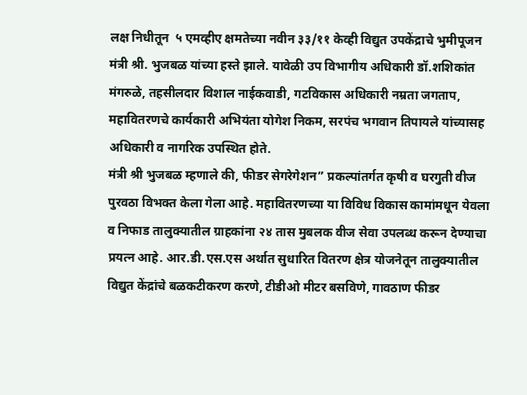लक्ष निधीतून  ५ एमव्हीए क्षमतेच्या नवीन ३३/११ केव्ही विद्युत उपकेंद्राचे भुमीपूजन मंत्री श्री. भुजबळ यांच्या हस्ते झाले. यावेळी उप विभागीय अधिकारी डॉ.शशिकांत मंगरुळे, तहसीलदार विशाल नाईकवाडी, गटविकास अधिकारी नम्रता जगताप, महावितरणचे कार्यकारी अभियंता योगेश निकम, सरपंच भगवान तिपायले यांच्यासह अधिकारी व नागरिक उपस्थित होते.
मंत्री श्री भुजबळ म्हणाले की, फीडर सेगरेगेशन” प्रकल्पांतर्गत कृषी व घरगुती वीज पुरवठा विभक्त केला गेला आहे. महावितरणच्या या विविध विकास कामांमधून येवला व निफाड तालुक्यातील ग्राहकांना २४ तास मुबलक वीज सेवा उपलब्ध करून देण्याचा प्रयत्न आहे. आर.डी.एस.एस अर्थात सुधारित वितरण क्षेत्र योजनेतून तालुक्यातील विद्युत केंद्रांचे बळकटीकरण करणे, टीडीओ मीटर बसविणे, गावठाण फीडर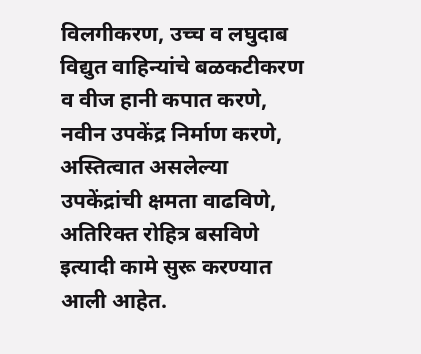विलगीकरण, उच्च व लघुदाब विद्युत वाहिन्यांचे बळकटीकरण व वीज हानी कपात करणे, नवीन उपकेंद्र निर्माण करणे, अस्तित्वात असलेल्या उपकेंद्रांची क्षमता वाढविणे, अतिरिक्त रोहित्र बसविणे इत्यादी कामे सुरू करण्यात आली आहेत.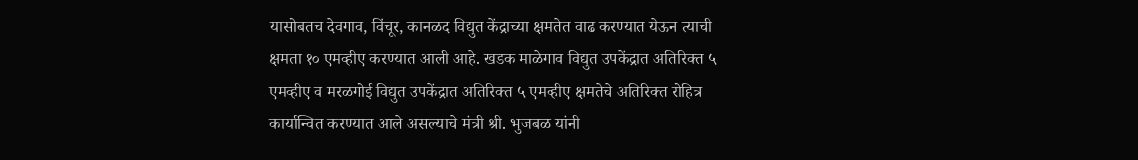यासोबतच देवगाव, विंचूर, कानळद विद्युत केंद्राच्या क्षमतेत वाढ करण्यात येऊन त्याची क्षमता १० एमव्हीए करण्यात आली आहे. खडक माळेगाव विद्युत उपकेंद्रात अतिरिक्त ५ एमव्हीए व मरळगोई विद्युत उपकेंद्रात अतिरिक्त ५ एमव्हीए क्षमतेचे अतिरिक्त रोहित्र कार्यान्वित करण्यात आले असल्याचे मंत्री श्री. भुजबळ यांनी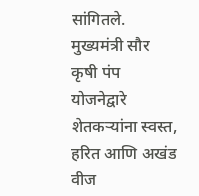सांगितले.
मुख्यमंत्री सौर कृषी पंप योजनेद्वारे शेतकऱ्यांना स्वस्त, हरित आणि अखंड वीज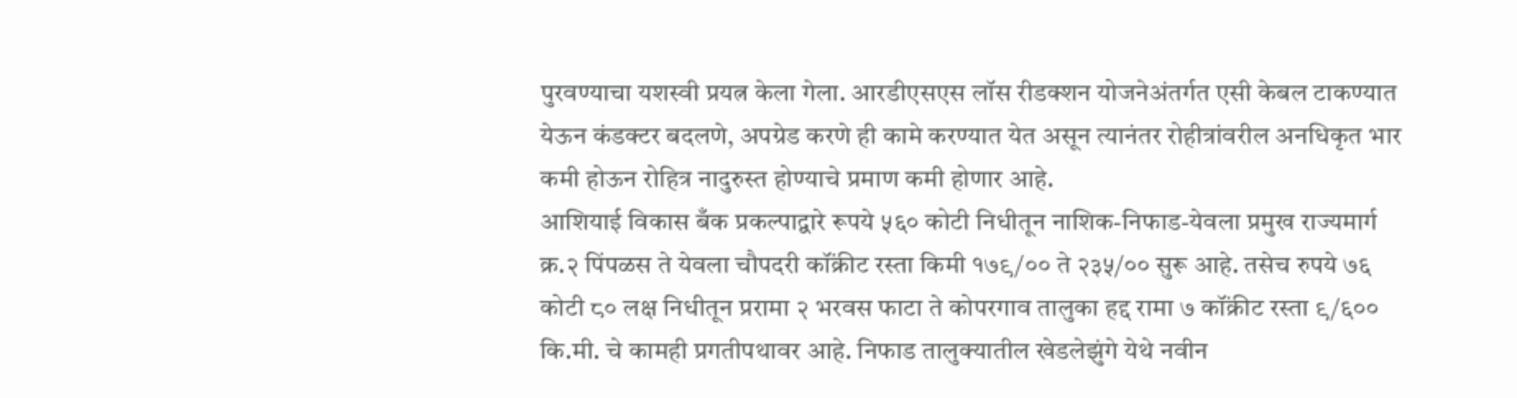पुरवण्याचा यशस्वी प्रयत्न केला गेला. आरडीएसएस लॉस रीडक्शन योजनेअंतर्गत एसी केबल टाकण्यात येऊन कंडक्टर बदलणे, अपग्रेड करणे ही कामे करण्यात येत असून त्यानंतर रोहीत्रांवरील अनधिकृत भार कमी होऊन रोहित्र नादुरुस्त होण्याचे प्रमाण कमी होणार आहे.
आशियाई विकास बँक प्रकल्पाद्वारे रूपये ५६० कोटी निधीतून नाशिक-निफाड-येवला प्रमुख राज्यमार्ग क्र.२ पिंपळस ते येवला चौपदरी कॉंक्रीट रस्ता किमी १७९/०० ते २३५/०० सुरू आहे. तसेच रुपये ७६ कोटी ८० लक्ष निधीतून प्ररामा २ भरवस फाटा ते कोपरगाव तालुका हद्द रामा ७ कॉंक्रीट रस्ता ९/६०० कि.मी. चे कामही प्रगतीपथावर आहे. निफाड तालुक्यातील खेडलेझुंगे येथे नवीन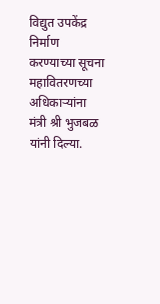विद्युत उपकेंद्र निर्माण करण्याच्या सूचना महावितरणच्या अधिकाऱ्यांना मंत्री श्री भुजबळ यांनी दिल्या.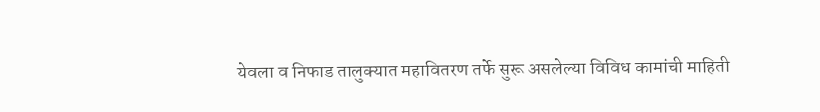येवला व निफाड तालुक्यात महावितरण तर्फे सुरू असलेल्या विविध कामांची माहिती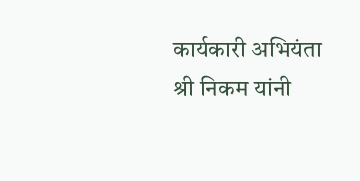कार्यकारी अभियंता श्री निकम यांनी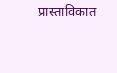प्रास्ताविकात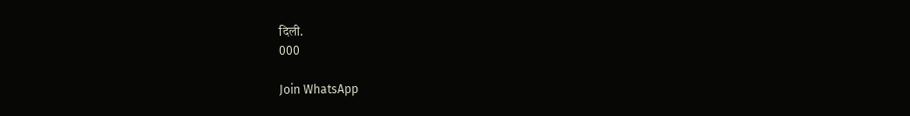दिली.
000

Join WhatsApp